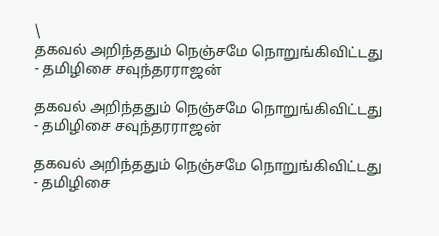\
தகவல் அறிந்ததும் நெஞ்சமே நொறுங்கிவிட்டது - தமிழிசை சவுந்தரராஜன்

தகவல் அறிந்ததும் நெஞ்சமே நொறுங்கிவிட்டது - தமிழிசை சவுந்தரராஜன்

தகவல் அறிந்ததும் நெஞ்சமே நொறுங்கிவிட்டது - தமிழிசை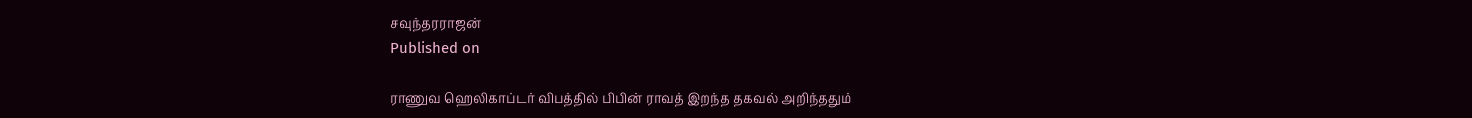சவுந்தரராஜன்
Published on

ராணுவ ஹெலிகாப்டர் விபத்தில் பிபின் ராவத் இறந்த தகவல் அறிந்ததும்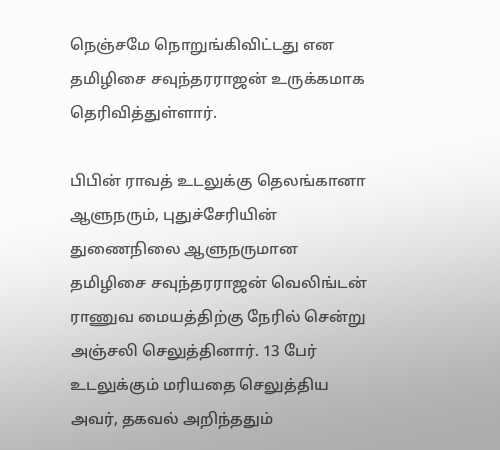நெஞ்சமே நொறுங்கிவிட்டது என தமிழிசை சவுந்தரராஜன் உருக்கமாக தெரிவித்துள்ளார்.

பிபின் ராவத் உடலுக்கு தெலங்கானா ஆளுநரும், புதுச்சேரியின் துணைநிலை ஆளுநருமான தமிழிசை சவுந்தரராஜன் வெலிங்டன் ராணுவ மையத்திற்கு நேரில் சென்று அஞ்சலி செலுத்தினார். 13 பேர் உடலுக்கும் மரியதை செலுத்திய அவர், தகவல் அறிந்ததும்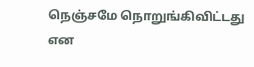நெஞ்சமே நொறுங்கிவிட்டது என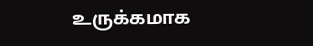உருக்கமாக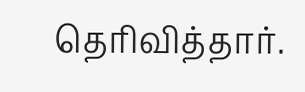தெரிவித்தார்.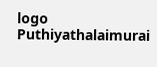logo
Puthiyathalaimurai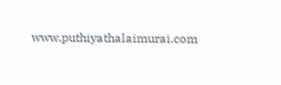www.puthiyathalaimurai.com